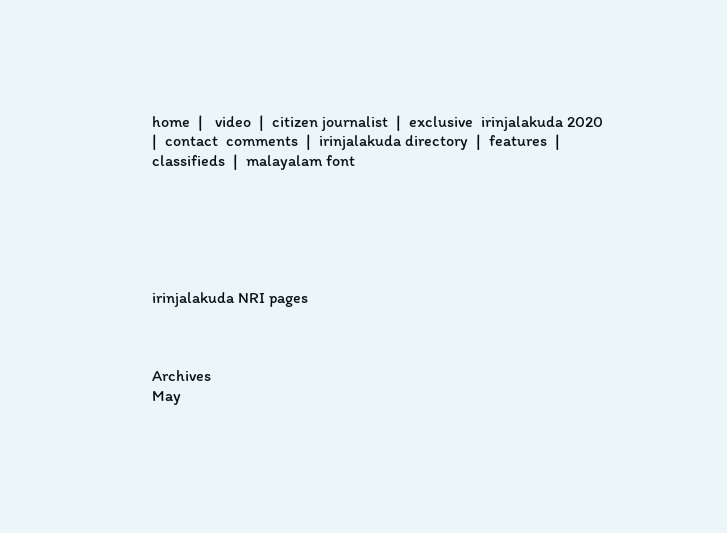home  |   video  |  citizen journalist  |  exclusive  irinjalakuda 2020  |  contact  comments  |  irinjalakuda directory  |  features  |  classifieds  |  malayalam font






irinjalakuda NRI pages



Archives
May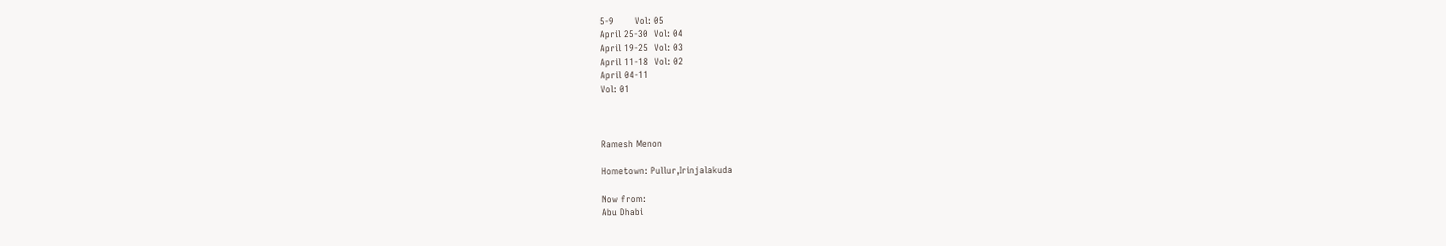5-9       Vol: 05
April 25-30  Vol: 04
April 19-25  Vol: 03
April 11-18  Vol: 02
April 04-11
Vol: 01



Ramesh Menon

Hometown: Pullur,Irinjalakuda

Now from:
Abu Dhabi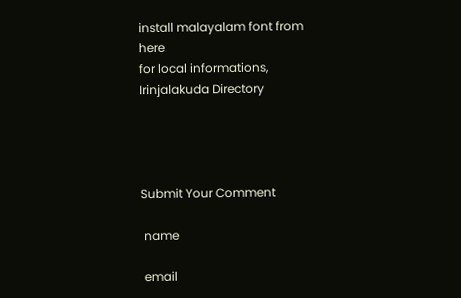install malayalam font from here
for local informations, Irinjalakuda Directory




Submit Your Comment

 name

 email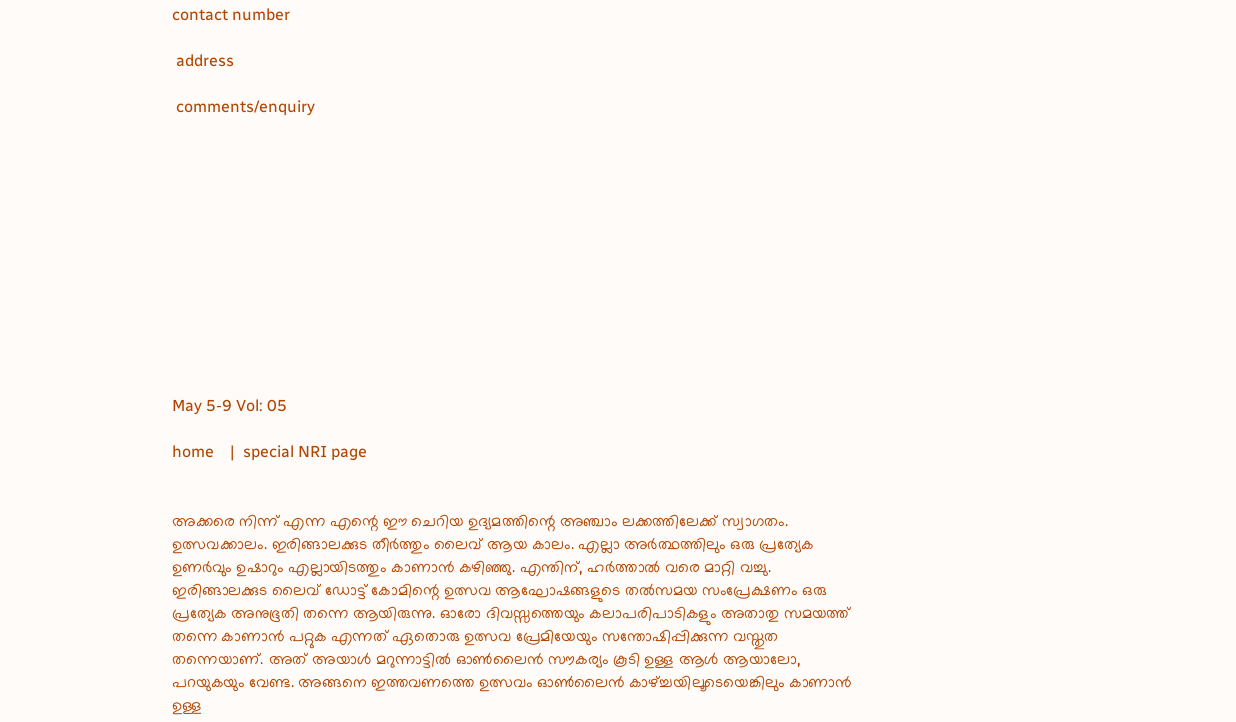contact number

 address

 comments/enquiry












May 5-9 Vol: 05

home    |  special NRI page


അക്കരെ നിന്ന് എന്ന എന്റെ ഈ ചെറിയ ഉദ്യമത്തിന്റെ അഞ്ചാം ലക്കത്തിലേക്ക് സ്വാഗതം. ഉത്സവക്കാലം. ഇരിങ്ങാലക്കുട തീര്‍ത്തും ലൈവ് ആയ കാലം. എല്ലാ അര്‍ത്ഥത്തിലും ഒരു പ്രത്യേക ഉണര്‍വും ഉഷാറും എല്ലായിടത്തും കാണാന്‍ കഴിഞ്ഞു. എന്തിന്, ഹര്‍ത്താല്‍ വരെ മാറ്റി വച്ചു. ഇരിങ്ങാലക്കുട ലൈവ് ഡോട്ട് കോമിന്റെ ഉത്സവ ആഘോഷങ്ങളുടെ തല്‍സമയ സംപ്രേക്ഷണം ഒരു പ്രത്യേക അനുഭൂതി തന്നെ ആയിരുന്നു. ഓരോ ദിവസ്സത്തെയും കലാപരിപാടികളും അതാതു സമയത്ത് തന്നെ കാണാന്‍ പറ്റുക എന്നത് ഏതൊരു ഉത്സവ പ്രേമിയേയും സന്തോഷിപ്പിക്കുന്ന വസ്തുത തന്നെയാണ്. അത് അയാള്‍ മറുന്നാട്ടില്‍ ഓണ്‍ലൈന്‍ സൗകര്യം കൂടി ഉള്ള ആള്‍ ആയാലോ, പറയുകയും വേണ്ട. അങ്ങനെ ഇത്തവണത്തെ ഉത്സവം ഓണ്‍ലൈന്‍ കാഴ്ച്ചയിലൂടെയെങ്കിലും കാണാന്‍ ഉള്ള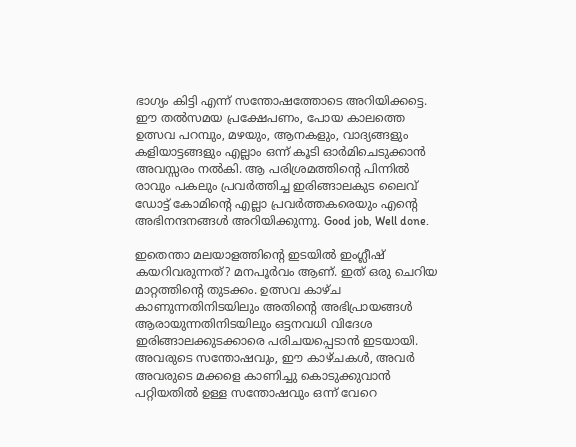ഭാഗ്യം കിട്ടി എന്ന് സന്തോഷത്തോടെ അറിയിക്കട്ടെ. ഈ തല്‍സമയ പ്രക്ഷേപണം, പോയ കാലത്തെ ഉത്സവ പറമ്പും, മഴയും, ആനകളും, വാദ്യങ്ങളും കളിയാട്ടങ്ങളും എല്ലാം ഒന്ന് കൂടി ഓര്‍മിചെടുക്കാന്‍ അവസ്സരം നല്‍കി. ആ പരിശ്രമത്തിന്റെ പിന്നില്‍ രാവും പകലും പ്രവര്‍ത്തിച്ച ഇരിങ്ങാലകുട ലൈവ് ഡോട്ട് കോമിന്റെ എല്ലാ പ്രവര്‍ത്തകരെയും എന്റെ അഭിനന്ദനങ്ങള്‍ അറിയിക്കുന്നു. Good job, Well done.

ഇതെന്താ മലയാളത്തിന്റെ ഇടയില്‍ ഇംഗ്ലീഷ് കയറിവരുന്നത്? മനപൂര്‍വം ആണ്. ഇത് ഒരു ചെറിയ മാറ്റത്തിന്റെ തുടക്കം. ഉത്സവ കാഴ്ച കാണുന്നതിനിടയിലും അതിന്റെ അഭിപ്രായങ്ങള്‍ ആരായുന്നതിനിടയിലും ഒട്ടനവധി വിദേശ ഇരിങ്ങാലക്കുടക്കാരെ പരിചയപ്പെടാന്‍ ഇടയായി. അവരുടെ സന്തോഷവും, ഈ കാഴ്ചകള്‍, അവര്‍ അവരുടെ മക്കളെ കാണിച്ചു കൊടുക്കുവാന്‍ പറ്റിയതില്‍ ഉള്ള സന്തോഷവും ഒന്ന് വേറെ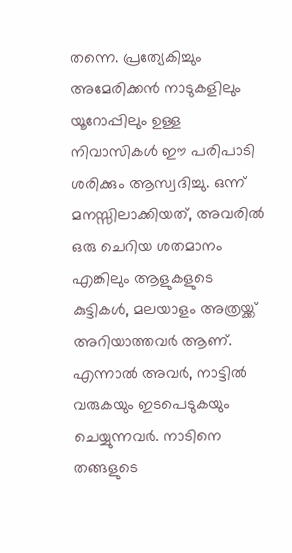തന്നെ. പ്രത്യേകിച്ചും അമേരിക്കന്‍ നാടുകളിലും യൂറോപ്പിലും ഉള്ള നിവാസികള്‍ ഈ പരിപാടി ശരിക്കും ആസ്വദിച്ചു. ഒന്ന് മനസ്സിലാക്കിയത്, അവരില്‍ ഒരു ചെറിയ ശതമാനം എങ്കിലും ആളുകളുടെ കുട്ടികള്‍, മലയാളം അത്രയ്ക്ക് അറിയാത്തവര്‍ ആണ്. എന്നാല്‍ അവര്‍, നാട്ടില്‍ വരുകയും ഇടപെടുകയും ചെയ്യുന്നവര്‍. നാടിനെ തങ്ങളുടെ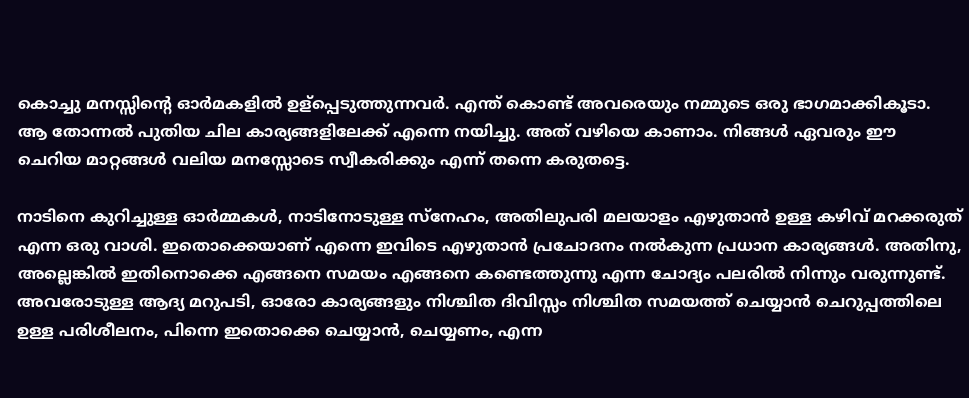കൊച്ചു മനസ്സിന്റെ ഓര്‍മകളില്‍ ഉള്പ്പെടുത്തുന്നവര്‍. എന്ത് കൊണ്ട് അവരെയും നമ്മുടെ ഒരു ഭാഗമാക്കികൂടാ. ആ തോന്നല്‍ പുതിയ ചില കാര്യങ്ങളിലേക്ക് എന്നെ നയിച്ചു. അത് വഴിയെ കാണാം. നിങ്ങള്‍ ഏവരും ഈ ചെറിയ മാറ്റങ്ങള്‍ വലിയ മനസ്സോടെ സ്വീകരിക്കും എന്ന് തന്നെ കരുതട്ടെ.

നാടിനെ കുറിച്ചുള്ള ഓര്‍മ്മകള്‍, നാടിനോടുള്ള സ്നേഹം, അതിലുപരി മലയാളം എഴുതാന്‍ ഉള്ള കഴിവ് മറക്കരുത് എന്ന ഒരു വാശി. ഇതൊക്കെയാണ് എന്നെ ഇവിടെ എഴുതാന്‍ പ്രചോദനം നല്‍കുന്ന പ്രധാന കാര്യങ്ങള്‍. അതിനു, അല്ലെങ്കില്‍ ഇതിനൊക്കെ എങ്ങനെ സമയം എങ്ങനെ കണ്ടെത്തുന്നു എന്ന ചോദ്യം പലരില്‍ നിന്നും വരുന്നുണ്ട്. അവരോടുള്ള ആദ്യ മറുപടി, ഓരോ കാര്യങ്ങളും നിശ്ചിത ദിവിസ്സം നിശ്ചിത സമയത്ത് ചെയ്യാന്‍ ചെറുപ്പത്തിലെ ഉള്ള പരിശീലനം, പിന്നെ ഇതൊക്കെ ചെയ്യാന്‍, ചെയ്യണം, എന്ന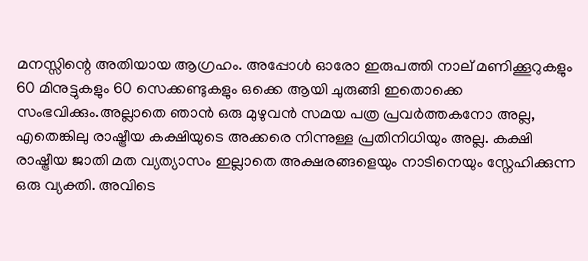മനസ്സിന്റെ അതിയായ ആഗ്രഹം. അപ്പോള്‍ ഓരോ ഇരുപത്തി നാല് മണിക്കൂറുകളും 60 മിനുട്ടുകളും 60 സെക്കണ്ടുകളും ഒക്കെ ആയി ചുരുങ്ങി ഇതൊക്കെ സംഭവിക്കും.അല്ലാതെ ഞാന്‍ ഒരു മുഴുവന്‍ സമയ പത്ര പ്രവര്‍ത്തകനോ അല്ല, എതെങ്കിലു രാഷ്ട്രീയ കക്ഷിയുടെ അക്കരെ നിന്നുള്ള പ്രതിനിധിയും അല്ല. കക്ഷി രാഷ്ട്രീയ ജാതി മത വ്യത്യാസം ഇല്ലാതെ അക്ഷരങ്ങളെയും നാടിനെയും സ്നേഹിക്കുന്ന ഒരു വ്യക്തി. അവിടെ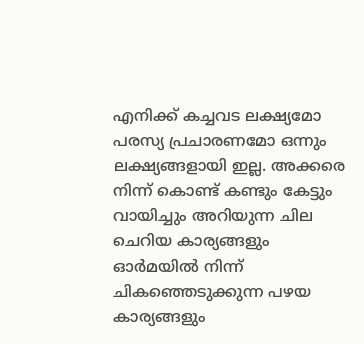എനിക്ക് കച്ചവട ലക്ഷ്യമോ പരസ്യ പ്രചാരണമോ ഒന്നും ലക്ഷ്യങ്ങളായി ഇല്ല. അക്കരെ നിന്ന് കൊണ്ട് കണ്ടും കേട്ടും വായിച്ചും അറിയുന്ന ചില ചെറിയ കാര്യങ്ങളും ഓര്‍മയില്‍ നിന്ന് ചികഞ്ഞെടുക്കുന്ന പഴയ കാര്യങ്ങളും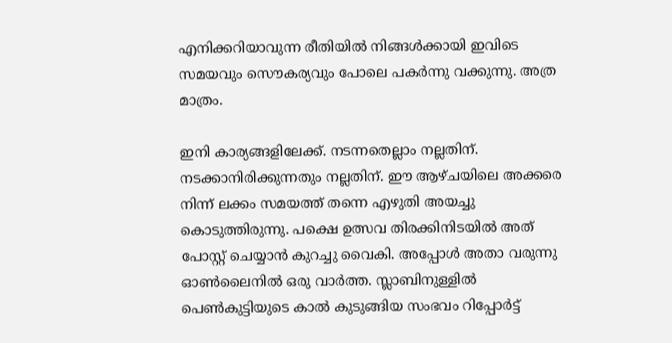എനിക്കറിയാവുന്ന രീതിയില്‍ നിങ്ങള്‍ക്കായി ഇവിടെ സമയവും സൌകര്യവും പോലെ പകര്‍ന്നു വക്കുന്നു. അത്ര മാത്രം.

ഇനി കാര്യങ്ങളിലേക്ക്. നടന്നതെല്ലാം നല്ലതിന്. നടക്കാനിരിക്കുന്നതും നല്ലതിന്. ഈ ആഴ്ചയിലെ അക്കരെ നിന്ന് ലക്കം സമയത്ത് തന്നെ എഴുതി അയച്ചു കൊടുത്തിരുന്നു. പക്ഷെ ഉത്സവ തിരക്കിനിടയില്‍ അത് പോസ്റ്റ്‌ ചെയ്യാന്‍ കുറച്ചു വൈകി. അപ്പോള്‍ അതാ വരുന്നു ഓണ്‍ലൈനില്‍ ഒരു വാര്‍ത്ത. സ്ലാബിനുള്ളില്‍ പെണ്‍കുട്ടിയുടെ കാല്‍ കുടുങ്ങിയ സംഭവം റിപ്പോര്‍ട്ട്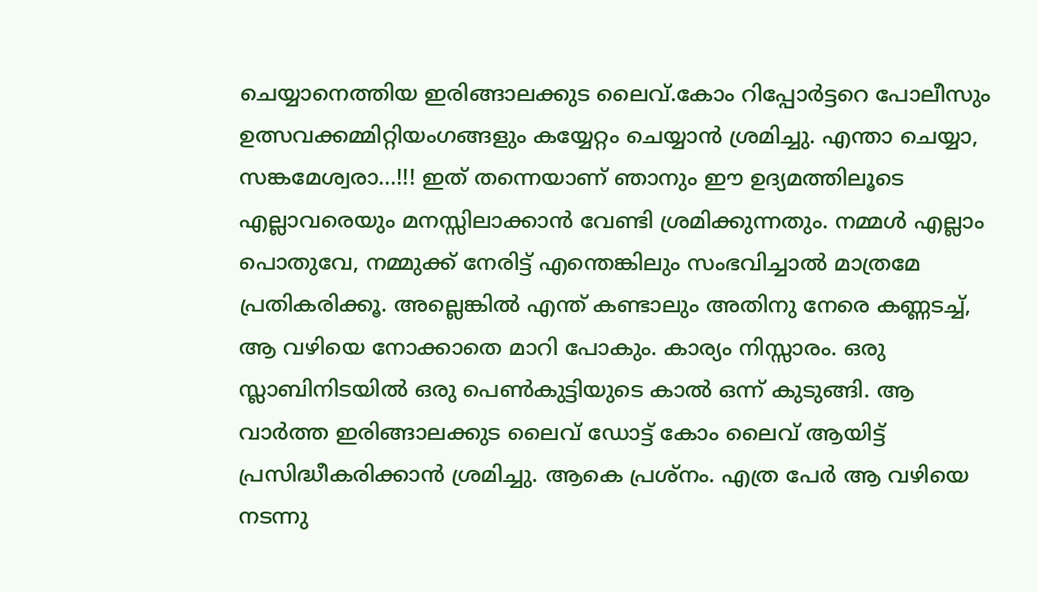ചെയ്യാനെത്തിയ ഇരിങ്ങാലക്കുട ലൈവ്.കോം റിപ്പോര്‍ട്ടറെ പോലീസും ഉത്സവക്കമ്മിറ്റിയംഗങ്ങളും കയ്യേറ്റം ചെയ്യാന്‍ ശ്രമിച്ചു. എന്താ ചെയ്യാ, സങ്കമേശ്വരാ...!!! ഇത് തന്നെയാണ് ഞാനും ഈ ഉദ്യമത്തിലൂടെ എല്ലാവരെയും മനസ്സിലാക്കാന്‍ വേണ്ടി ശ്രമിക്കുന്നതും. നമ്മള്‍ എല്ലാം പൊതുവേ, നമ്മുക്ക് നേരിട്ട് എന്തെങ്കിലും സംഭവിച്ചാല്‍ മാത്രമേ പ്രതികരിക്കൂ. അല്ലെങ്കില്‍ എന്ത് കണ്ടാലും അതിനു നേരെ കണ്ണടച്ച്, ആ വഴിയെ നോക്കാതെ മാറി പോകും. കാര്യം നിസ്സാരം. ഒരു സ്ലാബിനിടയില്‍ ഒരു പെണ്‍കുട്ടിയുടെ കാല്‍ ഒന്ന് കുടുങ്ങി. ആ വാര്‍ത്ത‍ ഇരിങ്ങാലക്കുട ലൈവ് ഡോട്ട് കോം ലൈവ് ആയിട്ട് പ്രസിദ്ധീകരിക്കാന്‍ ശ്രമിച്ചു. ആകെ പ്രശ്നം. എത്ര പേര്‍ ആ വഴിയെ നടന്നു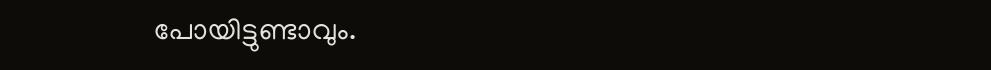പോയിട്ടുണ്ടാവും.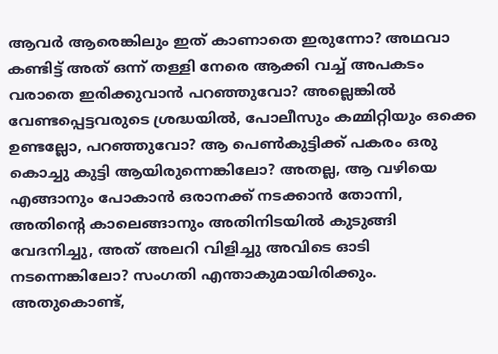ആവര്‍ ആരെങ്കിലും ഇത് കാണാതെ ഇരുന്നോ? അഥവാ കണ്ടിട്ട് അത് ഒന്ന് തള്ളി നേരെ ആക്കി വച്ച് അപകടം വരാതെ ഇരിക്കുവാന്‍ പറഞ്ഞുവോ? അല്ലെങ്കില്‍ വേണ്ടപ്പെട്ടവരുടെ ശ്രദ്ധയില്‍, പോലീസും കമ്മിറ്റിയും ഒക്കെ ഉണ്ടല്ലോ, പറഞ്ഞുവോ? ആ പെണ്‍കുട്ടിക്ക് പകരം ഒരു കൊച്ചു കുട്ടി ആയിരുന്നെങ്കിലോ? അതല്ല, ആ വഴിയെ എങ്ങാനും പോകാന്‍ ഒരാനക്ക് നടക്കാന്‍ തോന്നി, അതിന്റെ കാലെങ്ങാനും അതിനിടയില്‍ കുടുങ്ങി വേദനിച്ചു, അത് അലറി വിളിച്ചു അവിടെ ഓടി നടന്നെങ്കിലോ? സംഗതി എന്താകുമായിരിക്കും. അതുകൊണ്ട്,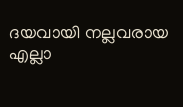ദയവായി നല്ലവരായ എല്ലാ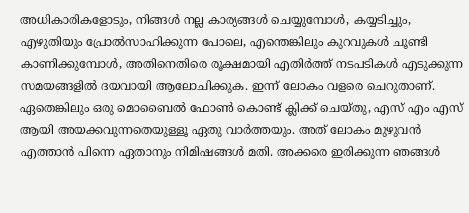അധികാരികളോടും, നിങ്ങള്‍ നല്ല കാര്യങ്ങള്‍ ചെയ്യുമ്പോള്‍, കയ്യടിച്ചും, എഴുതിയും പ്രോല്‍സാഹിക്കുന്ന പോലെ, എന്തെങ്കിലും കുറവുകള്‍ ചൂണ്ടി കാണിക്കുമ്പോള്‍, അതിനെതിരെ രൂക്ഷമായി എതിര്‍ത്ത് നടപടികള്‍ എടുക്കുന്ന സമയങ്ങളില്‍ ദയവായി ആലോചിക്കുക. ഇന്ന് ലോകം വളരെ ചെറുതാണ്. ഏതെങ്കിലും ഒരു മൊബൈല്‍ ഫോണ്‍ കൊണ്ട് ക്ലിക്ക് ചെയ്തു, എസ് എം എസ് ആയി അയക്കവുന്നതെയുള്ളൂ ഏതു വാര്‍ത്തയും. അത് ലോകം മുഴുവന്‍ എത്താന്‍ പിന്നെ ഏതാനും നിമിഷങ്ങള്‍ മതി. അക്കരെ ഇരിക്കുന്ന ഞങ്ങള്‍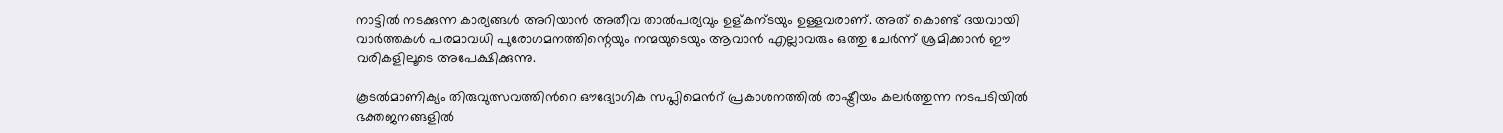നാട്ടില്‍ നടക്കുന്ന കാര്യങ്ങള്‍ അറിയാന്‍ അതീവ താല്‍പര്യവും ഉള്കന്ടയും ഉള്ളവരാണ്. അത് കൊണ്ട് ദയവായി വാര്‍ത്തകള്‍ പരമാവധി പുരോഗമനത്തിന്റെയും നന്മയുടെയും ആവാന്‍ എല്ലാവരും ഒത്തു ചേര്‍ന്ന് ശ്രമിക്കാന്‍ ഈ വരികളിലൂടെ അപേക്ഷിക്കുന്നു.

കൂടല്‍മാണിക്യം തിരുവുത്സവത്തിന്‍റെ ഔദ്യോഗിക സപ്ലിമെന്‍റ് പ്രകാശനത്തില്‍ രാഷ്ട്രീയം കലര്‍ത്തുന്ന നടപടിയില്‍ ഭക്തജനങ്ങളില്‍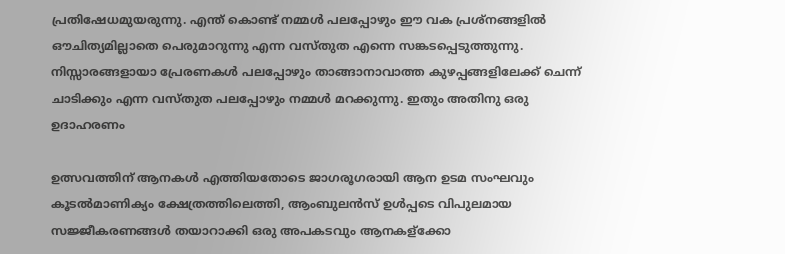പ്രതിഷേധമുയരുന്നു. എന്ത് കൊണ്ട് നമ്മള്‍ പലപ്പോഴും ഈ വക പ്രശ്നങ്ങളില്‍ ഔചിത്യമില്ലാതെ പെരുമാറുന്നു എന്ന വസ്തുത എന്നെ സങ്കടപ്പെടുത്തുന്നു. നിസ്സാരങ്ങളായാ പ്രേരണകള്‍ പലപ്പോഴും താങ്ങാനാവാത്ത കുഴപ്പങ്ങളിലേക്ക് ചെന്ന് ചാടിക്കും എന്ന വസ്തുത പലപ്പോഴും നമ്മള്‍ മറക്കുന്നു. ഇതും അതിനു ഒരു ഉദാഹരണം

ഉത്സവത്തിന് ആനകള്‍ എത്തിയതോടെ ജാഗരൂഗരായി ആന ഉടമ സംഘവും കൂടല്‍മാണിക്യം ക്ഷേത്രത്തിലെത്തി, ആംബുലന്‍സ് ഉള്‍പ്പടെ വിപുലമായ സജ്ജീകരണങ്ങള്‍ തയാറാക്കി ഒരു അപകടവും ആനകള്ക്കോ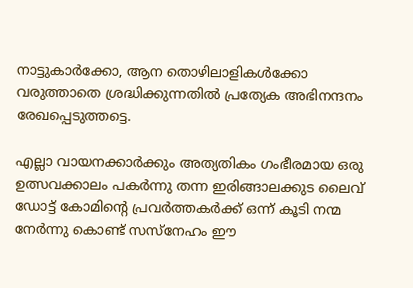നാട്ടുകാര്‍ക്കോ, ആന തൊഴിലാളികള്‍ക്കോ വരുത്താതെ ശ്രദ്ധിക്കുന്നതില്‍ പ്രത്യേക അഭിനന്ദനം രേഖപ്പെടുത്തട്ടെ.

എല്ലാ വായനക്കാര്‍ക്കും അത്യതികം ഗംഭീരമായ ഒരു ഉത്സവക്കാലം പകര്‍ന്നു തന്ന ഇരിങ്ങാലക്കുട ലൈവ് ഡോട്ട് കോമിന്റെ പ്രവര്‍ത്തകര്‍ക്ക് ഒന്ന് കൂടി നന്മ നേര്‍ന്നു കൊണ്ട് സസ്നേഹം ഈ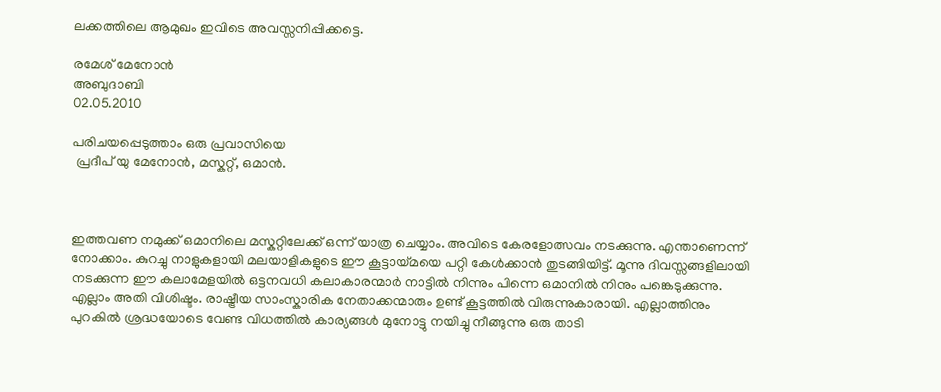ലക്കത്തിലെ ആമുഖം ഇവിടെ അവസ്സനിപ്പിക്കട്ടെ.

രമേശ്‌ മേനോന്‍
അബുദാബി
02.05.2010

പരിചയപ്പെടുത്താം ഒരു പ്രവാസിയെ
 പ്രദീപ്‌ യു മേനോന്‍, മസ്കറ്റ്, ഒമാന്‍.



ഇത്തവണ നമുക്ക് ഒമാനിലെ മസ്കറ്റിലേക്ക് ഒന്ന് യാത്ര ചെയ്യാം. അവിടെ കേരളോത്സവം നടക്കുന്നു. എന്താണെന്ന് നോക്കാം. കുറച്ചു നാളുകളായി മലയാളികളുടെ ഈ കൂട്ടായ്മയെ പറ്റി കേള്‍ക്കാന്‍ തുടങ്ങിയിട്ട്. മൂന്നു ദിവസ്സങ്ങളിലായി നടക്കുന്ന ഈ കലാമേളയില്‍ ഒട്ടനവധി കലാകാരന്മാര്‍ നാട്ടില്‍ നിന്നും പിന്നെ ഒമാനില്‍ നിനും പങ്കെടുക്കുന്നു. എല്ലാം അതി വിശിഷ്ടം. രാഷ്ട്രീയ സാംസ്കാരിക നേതാക്കന്മാരും ഉണ്ട് കൂട്ടത്തില്‍ വിരുന്നുകാരായി. എല്ലാത്തിനും പുറകില്‍ ശ്രദ്ധയോടെ വേണ്ട വിധത്തില്‍ കാര്യങ്ങള്‍ മുനോട്ടു നയിച്ചു നീങ്ങുന്നു ഒരു താടി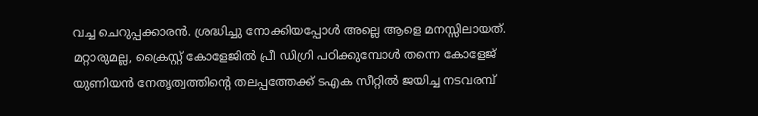വച്ച ചെറുപ്പക്കാരന്‍. ശ്രദ്ധിച്ചു നോക്കിയപ്പോള്‍ അല്ലെ ആളെ മനസ്സിലായത്‌. മറ്റാരുമല്ല, ക്രൈസ്റ്റ് കോളേജില്‍ പ്രീ ഡിഗ്രി പഠിക്കുമ്പോള്‍ തന്നെ കോളേജ് യുണിയന്‍ നേതൃത്വത്തിന്റെ തലപ്പത്തേക്ക് ടഎക സീറ്റില്‍ ജയിച്ച നടവരമ്പ്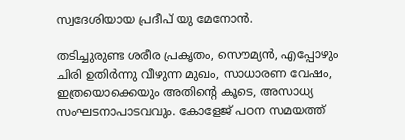സ്വദേശിയായ പ്രദീപ്‌ യു മേനോന്‍.

തടിച്ചുരുണ്ട ശരീര പ്രകൃതം, സൌമ്യന്‍, എപ്പോഴും ചിരി ഉതിര്‍ന്നു വീഴുന്ന മുഖം, സാധാരണ വേഷം, ഇത്രയൊക്കെയും അതിന്റെ കൂടെ, അസാധ്യ സംഘടനാപാടവവും. കോളേജ് പഠന സമയത്ത്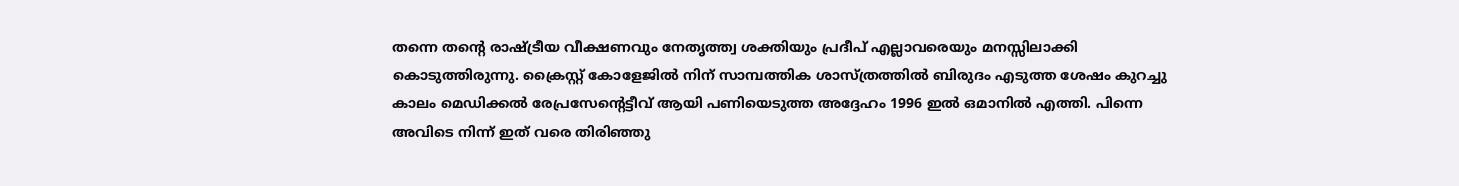തന്നെ തന്റെ രാഷ്ട്രീയ വീക്ഷണവും നേതൃത്ത്വ ശക്തിയും പ്രദീപ്‌ എല്ലാവരെയും മനസ്സിലാക്കി കൊടുത്തിരുന്നു. ക്രൈസ്റ്റ് കോളേജില്‍ നിന് സാമ്പത്തിക ശാസ്ത്രത്തില്‍ ബിരുദം എടുത്ത ശേഷം കുറച്ചു കാലം മെഡിക്കല്‍ രേപ്രസേന്റെട്ടീവ് ആയി പണിയെടുത്ത അദ്ദേഹം 1996 ഇല്‍ ഒമാനില്‍ എത്തി. പിന്നെ അവിടെ നിന്ന് ഇത് വരെ തിരിഞ്ഞു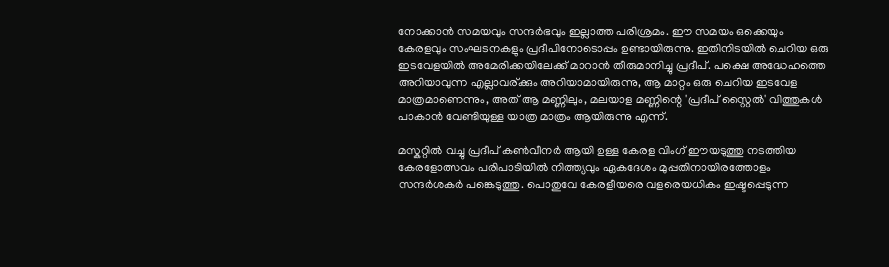നോക്കാന്‍ സമയവും സന്ദര്‍ഭവും ഇല്ലാത്ത പരിശ്രമം. ഈ സമയം ഒക്കെയും കേരളവും സംഘടനകളും പ്രദീപിനോടൊപ്പം ഉണ്ടായിരുന്നു. ഇതിനിടയില്‍ ചെറിയ ഒരു ഇടവേളയില്‍ അമേരിക്കയിലേക്ക് മാറാന്‍ തീരുമാനിച്ചു പ്രദീപ്‌. പക്ഷെ അദ്ധേഹത്തെ അറിയാവുന്ന എല്ലാവര്ക്കും അറിയാമായിരുന്നു, ആ മാറ്റം ഒരു ചെറിയ ഇടവേള മാത്രമാണെന്നും, അത് ആ മണ്ണിലും, മലയാള മണ്ണിന്റെ 'പ്രദീപ്‌ സ്റ്റൈല്‍' വിത്തുകള്‍ പാകാന്‍ വേണ്ടിയുള്ള യാത്ര മാത്രം ആയിരുന്നു എന്ന്.

മസ്കറ്റില്‍ വച്ചു പ്രദീപ്‌ കണ്‍വീനര്‍ ആയി ഉള്ള കേരള വിംഗ് ഈയടുത്തു നടത്തിയ കേരളോത്സവം പരിപാടിയില്‍ നിത്ത്യവും ഏകദേശം മുപ്പതിനായിരത്തോളം സന്ദര്‍ശകര്‍ പങ്കെടുത്തു. പൊതുവേ കേരളീയരെ വളരെയധികം ഇഷ്ടപ്പെടുന്ന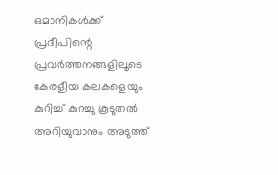ഒമാനികള്‍ക്ക് പ്രദീപിന്റെ പ്രവര്‍ത്തനങ്ങളിലൂടെ കേരളീയ കലകളെയും കുറിച്ച് കുറച്ചു കൂടുതല്‍ അറിയുവാനും അടുത്ത്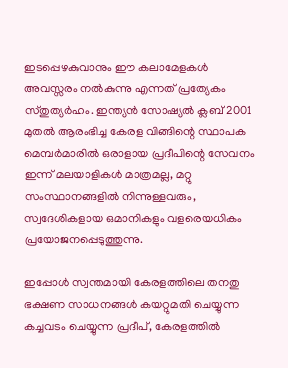ഇടപ്പെഴകുവാനും ഈ കലാമേളകള്‍ അവസ്സരം നല്‍കുന്നു എന്നത് പ്രത്യേകം സ്തുത്യര്‍ഹം. ഇന്ത്യന്‍ സോഷ്യല്‍ ക്ലബ്‌ 2001 മുതല്‍ ആരംഭിച്ച കേരള വിങ്ങിന്റെ സ്ഥാപക മെമ്പര്‍മാരില്‍ ഒരാളായ പ്രദീപിന്റെ സേവനം ഇന്ന് മലയാളികള്‍ മാത്രമല്ല, മറ്റു സംസ്ഥാനങ്ങളില്‍ നിന്നുള്ളവരും, സ്വദേശികളായ ഒമാനികളും വളരെയധികം പ്രയോജനപ്പെടുത്തുന്നു.

ഇപ്പോള്‍ സ്വന്തമായി കേരളത്തിലെ തനതു ഭക്ഷണ സാധനങ്ങള്‍ കയറ്റുമതി ചെയ്യുന്ന കച്ചവടം ചെയ്യുന്ന പ്രദീപ്‌, കേരളത്തില്‍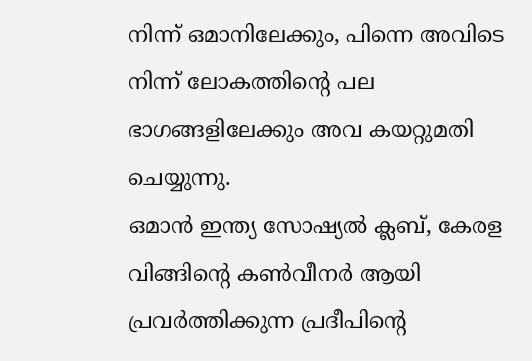നിന്ന് ഒമാനിലേക്കും, പിന്നെ അവിടെ നിന്ന് ലോകത്തിന്റെ പല ഭാഗങ്ങളിലേക്കും അവ കയറ്റുമതി ചെയ്യുന്നു.
ഒമാന്‍ ഇന്ത്യ സോഷ്യല്‍ ക്ലബ്‌, കേരള വിങ്ങിന്റെ കണ്‍വീനര്‍ ആയി പ്രവര്‍ത്തിക്കുന്ന പ്രദീപിന്റെ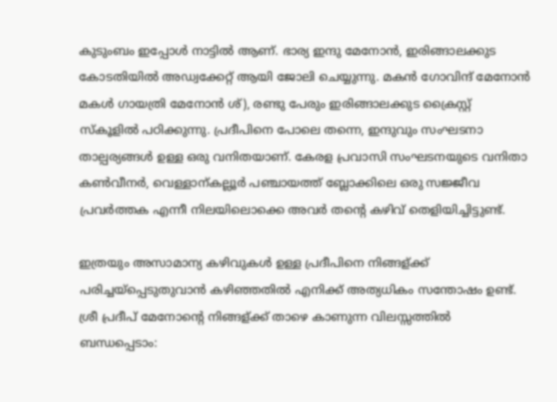കുടുംബം ഇപ്പോള്‍ നാട്ടില്‍ ആണ്. ഭാര്യ ഇന്ദു മേനോന്‍, ഇരിങ്ങാലക്കുട കോടതിയില്‍ അഡ്വക്കേറ്റ് ആയി ജോലി ചെയ്യുന്നു. മകന്‍ ഗോവിന്ദ് മേനോന്‍ മകള്‍ ഗായത്രി മേനോന്‍ ശ്), രണ്ടു പേരും ഇരിങ്ങാലക്കുട ക്രൈസ്റ്റ് സ്കൂളില്‍ പഠിക്കുന്നു. പ്രദീപിനെ പോലെ തന്നെ, ഇന്ദുവും സംഘടനാ താല്പര്യങ്ങള്‍ ഉള്ള ഒരു വനിതയാണ്‌. കേരള പ്രവാസി സംഘടനയുടെ വനിതാ കണ്‍വീനര്‍, വെള്ളാന്കല്ലൂര്‍ പഞ്ചായത്ത് ബ്ലോക്കിലെ ഒരു സജ്ജീവ പ്രവര്‍ത്തക എന്നീ നിലയിലൊക്കെ അവര്‍ തന്റെ കഴിവ് തെളിയിച്ചിട്ടുണ്ട്.

ഇത്രയും അസാമാന്യ കഴിവുകള്‍ ഉള്ള പ്രദീപിനെ നിങ്ങള്ക്ക് പരിച്ചയ്പ്പെടുതുവാന്‍ കഴിഞ്ഞതില്‍ എനിക്ക് അത്യധികം സന്തോഷം ഉണ്ട്. ശ്രീ പ്രദീപ്‌ മേനോന്റെ നിങ്ങള്ക്ക് താഴെ കാണുന്ന വിലസ്സത്തില്‍ ബന്ധപ്പെടാം: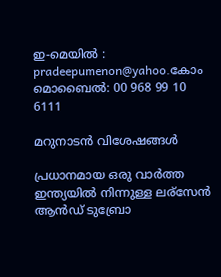ഇ-മെയില്‍ : pradeepumenon@yahoo.കോം
മൊബൈല്‍: 00 968 99 10 6111

മറുനാടന്‍ വിശേഷങ്ങള്‍

പ്രധാനമായ ഒരു വാര്‍ത്ത‍ ഇന്ത്യയില്‍ നിന്നുള്ള ലര്സേന്‍ ആന്‍ഡ്‌ ടുബ്രോ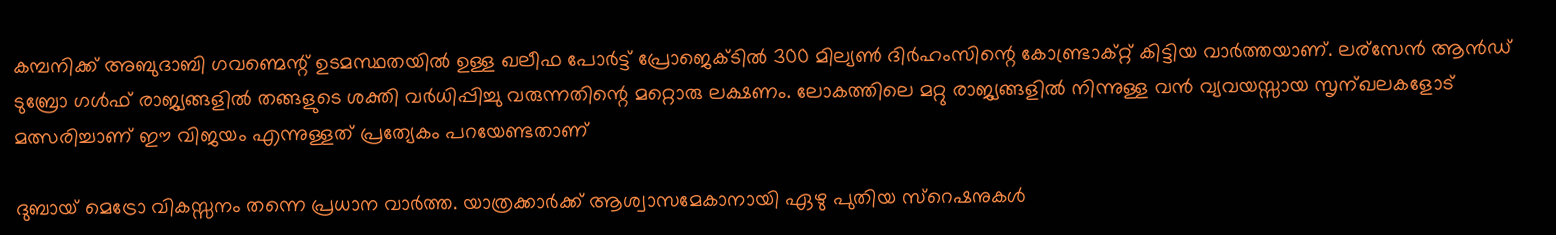കമ്പനിക്ക്‌ അബുദാബി ഗവണ്മെന്റ് ഉടമസ്ഥതയില്‍ ഉള്ള ഖലീഫ പോര്‍ട്ട്‌ പ്രോജെക്ടില്‍ 300 മില്യണ്‍ ദിര്‍ഹംസിന്റെ കോണ്ട്രാക്റ്റ് കിട്ടിയ വാര്‍ത്ത‍യാണ്. ലര്സേന്‍ ആന്‍ഡ്‌ ടുബ്രോ ഗള്‍ഫ്‌ രാജ്യങ്ങളില്‍ തങ്ങളുടെ ശക്തി വര്‍ധിപ്പിച്ചു വരുന്നതിന്റെ മറ്റൊരു ലക്ഷണം. ലോകത്തിലെ മറ്റു രാജ്യങ്ങളില്‍ നിന്നുള്ള വന്‍ വ്യവയസ്സായ സൃന്ഖലകളോട് മത്സരിച്ചാണ് ഈ വിജയം എന്നുള്ളത് പ്രത്യേകം പറയേണ്ടതാണ്

ദുബായ് മെട്രോ വികസ്സനം തന്നെ പ്രധാന വാര്‍ത്ത. യാത്രക്കാര്‍ക്ക് ആശ്വാസമേകാനായി ഏഴു പുതിയ സ്റെഷനുകള്‍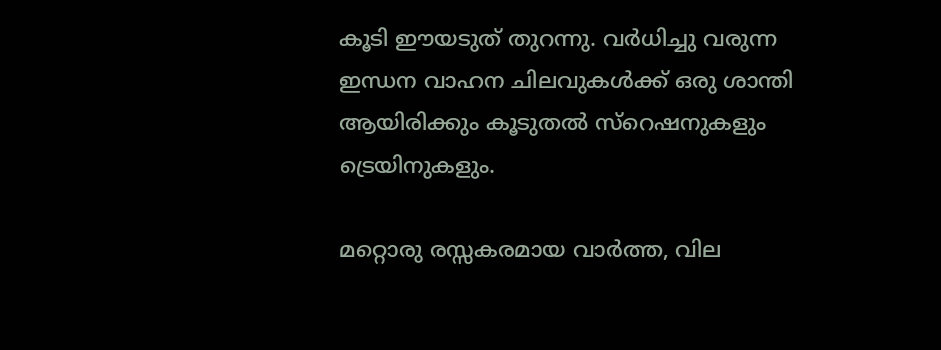കൂടി ഈയടുത് തുറന്നു. വര്‍ധിച്ചു വരുന്ന ഇന്ധന വാഹന ചിലവുകള്‍ക്ക് ഒരു ശാന്തി ആയിരിക്കും കൂടുതല്‍ സ്റെഷനുകളും ട്രെയിനുകളും.

മറ്റൊരു രസ്സകരമായ വാര്‍ത്ത, വില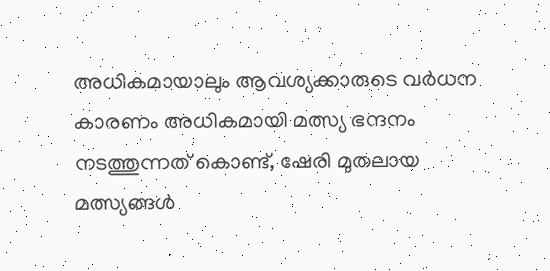അധികമായാലും ആവശ്യക്കാരുടെ വര്‍ധന കാരണം അധികമായി മത്സ്യ ഭന്ദനം നടത്തുന്നത് കൊണ്ട്, ഷേരി മുതലായ മത്സ്യങ്ങള്‍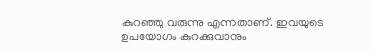കുറഞ്ഞു വരുന്നു എന്നതാണ്. ഇവയുടെ ഉപയോഗം കുറക്കുവാനും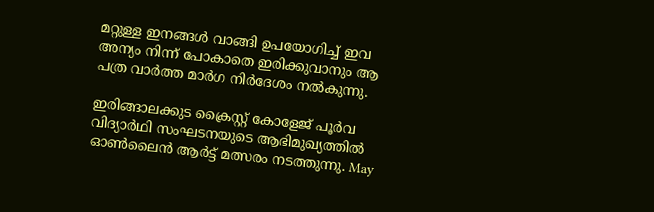മറ്റുള്ള ഇനങ്ങള്‍ വാങ്ങി ഉപയോഗിച്ച് ഇവ അന്യം നിന്ന് പോകാതെ ഇരിക്കുവാനും ആ പത്ര വാര്‍ത്ത‍ മാര്‍ഗ നിര്‍ദേശം നല്‍കുന്നു.

ഇരിങ്ങാലക്കുട ക്രൈസ്റ്റ് കോളേജ് പൂര്‍വ വിദ്യാര്‍ഥി സംഘടനയുടെ ആഭിമുഖ്യത്തില്‍ ഓണ്‍ലൈന്‍ ആര്‍ട്ട്‌ മത്സരം നടത്തുന്നു. May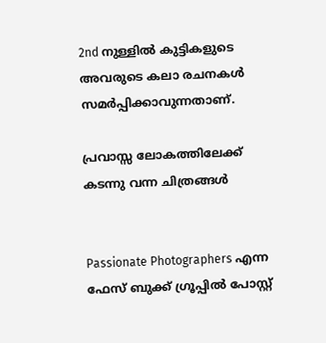2nd നുള്ളില്‍ കുട്ടികളുടെ അവരുടെ കലാ രചനകള്‍ സമര്‍പ്പിക്കാവുന്നതാണ്.

പ്രവാസ്സ ലോകത്തിലേക്ക്‌ കടന്നു വന്ന ചിത്രങ്ങള്‍


Passionate Photographers എന്ന ഫേസ് ബുക്ക്‌ ഗ്രൂപ്പില്‍ പോസ്റ്റ്‌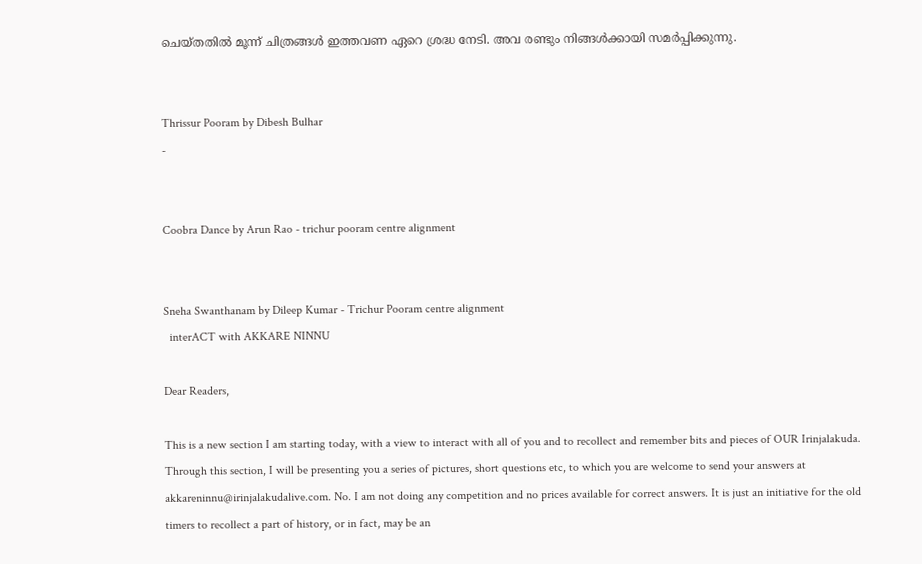ചെയ്തതില്‍ മൂന്ന് ചിത്രങ്ങള്‍ ഇത്തവണ ഏറെ ശ്രദ്ധ നേടി. അവ രണ്ടും നിങ്ങള്‍ക്കായി സമര്‍പ്പിക്കുന്നു.


Thrissur Pooram by Dibesh Bulhar
-


Coobra Dance by Arun Rao - trichur pooram centre alignment


Sneha Swanthanam by Dileep Kumar - Trichur Pooram centre alignment
  interACT with AKKARE NINNU

Dear Readers,

This is a new section I am starting today, with a view to interact with all of you and to recollect and remember bits and pieces of OUR Irinjalakuda. Through this section, I will be presenting you a series of pictures, short questions etc, to which you are welcome to send your answers at akkareninnu@irinjalakudalive.com. No. I am not doing any competition and no prices available for correct answers. It is just an initiative for the old timers to recollect a part of history, or in fact, may be an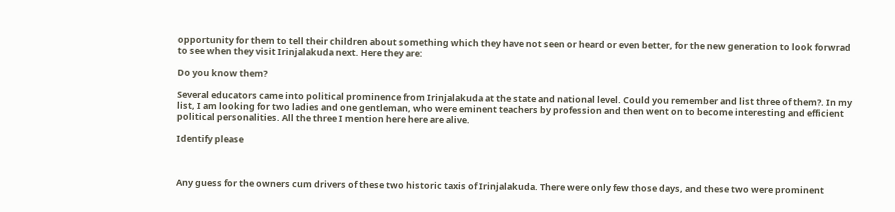opportunity for them to tell their children about something which they have not seen or heard or even better, for the new generation to look forwrad to see when they visit Irinjalakuda next. Here they are:

Do you know them?

Several educators came into political prominence from Irinjalakuda at the state and national level. Could you remember and list three of them?. In my list, I am looking for two ladies and one gentleman, who were eminent teachers by profession and then went on to become interesting and efficient political personalities. All the three I mention here here are alive.

Identify please



Any guess for the owners cum drivers of these two historic taxis of Irinjalakuda. There were only few those days, and these two were prominent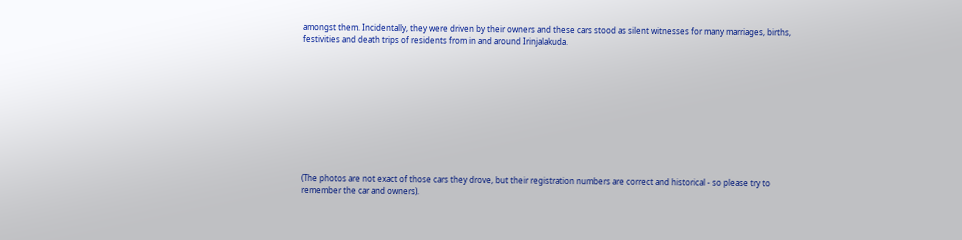amongst them. Incidentally, they were driven by their owners and these cars stood as silent witnesses for many marriages, births, festivities and death trips of residents from in and around Irinjalakuda.










(The photos are not exact of those cars they drove, but their registration numbers are correct and historical - so please try to remember the car and owners).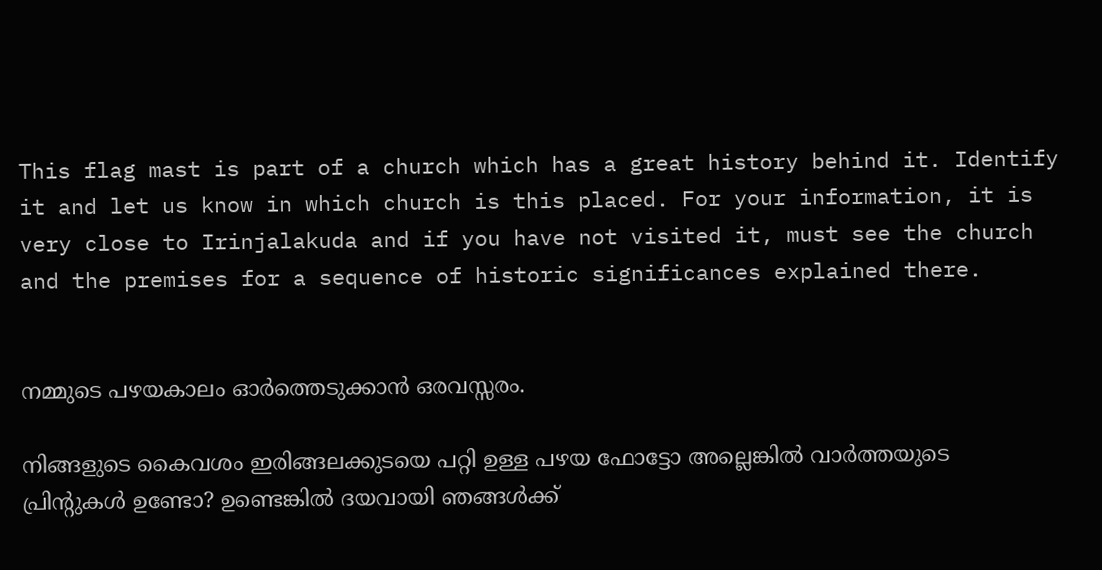This flag mast is part of a church which has a great history behind it. Identify it and let us know in which church is this placed. For your information, it is very close to Irinjalakuda and if you have not visited it, must see the church and the premises for a sequence of historic significances explained there.


നമ്മുടെ പഴയകാലം ഓര്‍ത്തെടുക്കാന്‍ ഒരവസ്സരം.

നിങ്ങളുടെ കൈവശം ഇരിങ്ങലക്കുടയെ പറ്റി ഉള്ള പഴയ ഫോട്ടോ അല്ലെങ്കില്‍ വാര്‍ത്തയുടെ പ്രിന്റുകള്‍ ഉണ്ടോ? ഉണ്ടെങ്കില്‍ ദയവായി ഞങ്ങള്‍ക്ക്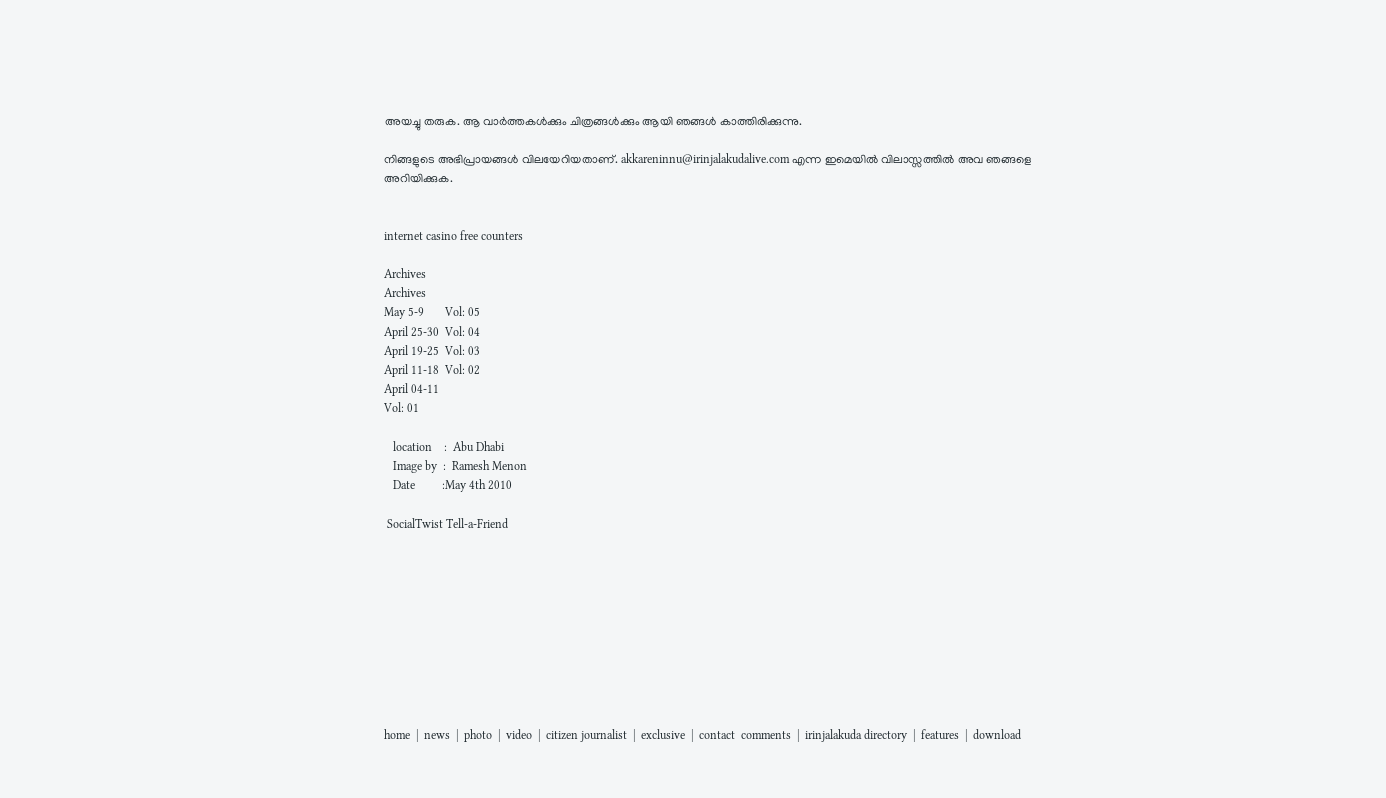അയച്ചു തരുക. ആ വാര്‍ത്തകള്‍ക്കും ചിത്രങ്ങള്‍ക്കും ആയി ഞങ്ങള്‍ കാത്തിരിക്കുന്നു.

നിങ്ങളുടെ അഭിപ്രായങ്ങള്‍ വിലയേറിയതാണ്. akkareninnu@irinjalakudalive.com എന്ന ഇമെയില്‍ വിലാസ്സത്തില്‍ അവ ഞങ്ങളെ അറിയിക്കുക.


internet casino free counters

Archives
Archives
May 5-9       Vol: 05
April 25-30  Vol: 04
April 19-25  Vol: 03
April 11-18  Vol: 02
April 04-11
Vol: 01

   location    :  Abu Dhabi
   Image by  :  Ramesh Menon
   Date         :May 4th 2010

 SocialTwist Tell-a-Friend










home  |  news  |  photo  |  video  |  citizen journalist  |  exclusive  |  contact  comments  |  irinjalakuda directory  |  features  |  download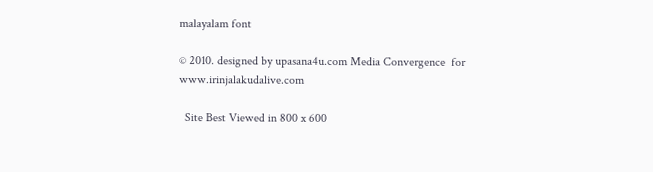malayalam font

© 2010. designed by upasana4u.com Media Convergence  for www.irinjalakudalive.com

  Site Best Viewed in 800 x 600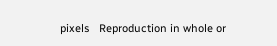pixels   Reproduction in whole or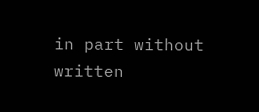in part without written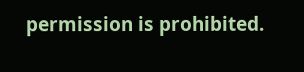permission is prohibited.